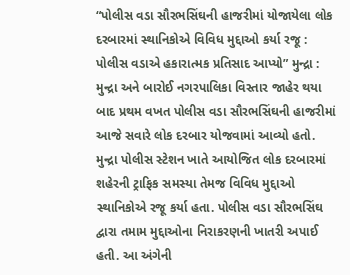“પોલીસ વડા સૌરભસિંઘની હાજરીમાં યોજાયેલા લોક દરબારમાં સ્થાનિકોએ વિવિધ મુદ્દાઓ કર્યા રજૂ : પોલીસ વડાએ હકારાત્મક પ્રતિસાદ આપ્યો” મુન્દ્રા : મુન્દ્રા અને બારોઈ નગરપાલિકા વિસ્તાર જાહેર થયા બાદ પ્રથમ વખત પોલીસ વડા સૌરભસિંઘની હાજરીમાં આજે સવારે લોક દરબાર યોજવામાં આવ્યો હતો. મુન્દ્રા પોલીસ સ્ટેશન ખાતે આયોજિત લોક દરબારમાં શહેરની ટ્રાફિક સમસ્યા તેમજ વિવિધ મુદ્દાઓ સ્થાનિકોએ રજૂ કર્યા હતા. પોલીસ વડા સૌરભસિંઘ દ્વારા તમામ મુદ્દાઓના નિરાકરણની ખાતરી અપાઈ હતી. આ અંગેની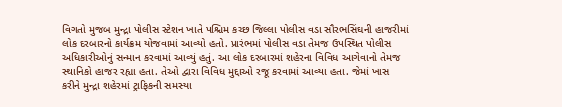વિગતો મુજબ મુન્દ્રા પોલીસ સ્ટેશન ખાતે પશ્ચિમ કચ્છ જિલ્લા પોલીસ વડા સૌરભસિંઘની હાજરીમાં લોક દરબારનો કાર્યક્રમ યોજવામાં આવ્યો હતો. પ્રારંભમાં પોલીસ વડા તેમજ ઉપસ્થિત પોલીસ અધિકારીઓનું સન્માન કરવામાં આવ્યું હતું. આ લોક દરબારમાં શહેરના વિવિધ આગેવાનો તેમજ સ્થાનિકો હાજર રહ્યા હતા. તેઓ દ્વારા વિવિધ મુદ્દાઓ રજૂ કરવામાં આવ્યા હતા. જેમાં ખાસ કરીને મુન્દ્રા શહેરમાં ટ્રાફિકની સમસ્યા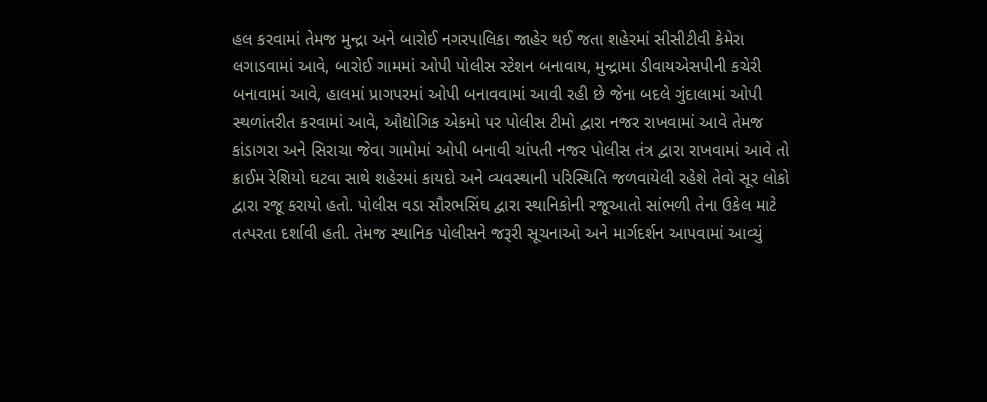હલ કરવામાં તેમજ મુન્દ્રા અને બારોઈ નગરપાલિકા જાહેર થઈ જતા શહેરમાં સીસીટીવી કેમેરા લગાડવામાં આવે, બારોઈ ગામમાં ઓપી પોલીસ સ્ટેશન બનાવાય, મુન્દ્રામા ડીવાયએસપીની કચેરી બનાવામાં આવે, હાલમાં પ્રાગપરમાં ઓપી બનાવવામાં આવી રહી છે જેના બદલે ગુંદાલામાં ઓપી સ્થળાંતરીત કરવામાં આવે, ઔદ્યોગિક એકમો પર પોલીસ ટીમો દ્વારા નજર રાખવામાં આવે તેમજ કાંડાગરા અને સિરાચા જેવા ગામોમાં ઓપી બનાવી ચાંપતી નજર પોલીસ તંત્ર દ્વારા રાખવામાં આવે તો ક્રાઈમ રેશિયો ઘટવા સાથે શહેરમાં કાયદો અને વ્યવસ્થાની પરિસ્થિતિ જળવાયેલી રહેશે તેવો સૂર લોકો દ્વારા રજૂ કરાયો હતો. પોલીસ વડા સૌરભસિંઘ દ્વારા સ્થાનિકોની રજૂઆતો સાંભળી તેના ઉકેલ માટે તત્પરતા દર્શાવી હતી. તેમજ સ્થાનિક પોલીસને જરૂરી સૂચનાઓ અને માર્ગદર્શન આપવામાં આવ્યું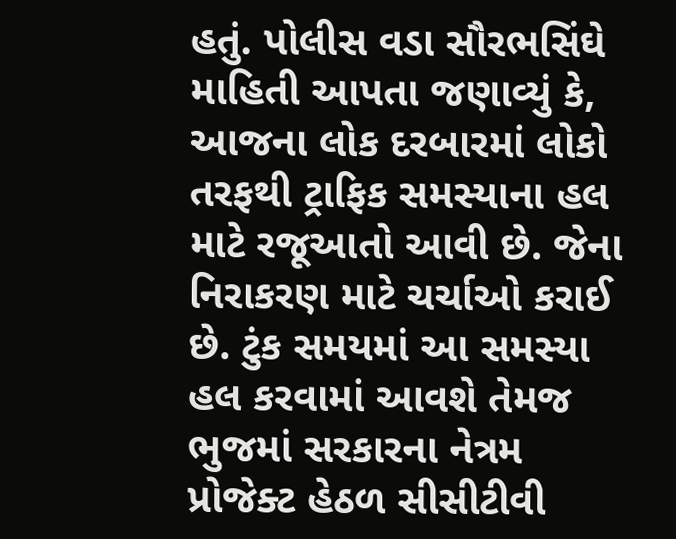હતું. પોલીસ વડા સૌરભસિંઘે માહિતી આપતા જણાવ્યું કે, આજના લોક દરબારમાં લોકો તરફથી ટ્રાફિક સમસ્યાના હલ માટે રજૂઆતો આવી છે. જેના નિરાકરણ માટે ચર્ચાઓ કરાઈ છે. ટુંક સમયમાં આ સમસ્યા હલ કરવામાં આવશે તેમજ ભુજમાં સરકારના નેત્રમ પ્રોજેક્ટ હેઠળ સીસીટીવી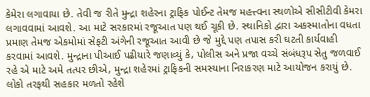કેમેરા લગાવાયા છે. તેવી જ રીતે મુન્દ્રા શહેરના ટ્રાફિક પોઈન્ટ તેમજ મહત્ત્વના સ્થળોએ સીસીટીવી કેમરા લગાવવામાં આવશે. આ માટે સરકારમાં રજૂઆત પણ થઈ ચૂકી છે. સ્થાનિકો દ્વારા અકસ્માતોના વધતા પ્રમાણ તેમજ એકમોમાં સેફટી અંગેની રજૂઆત આવી છે જે મુદ્દે પણ તપાસ કરી ઘટતી કાર્યવાહી કરવામાં આવશે. મુન્દ્રાના પીઆઈ પઢીયારે જણાવ્યું કે, પોલીસ અને પ્રજા વચ્ચે સંબંધરૂપ સેતુ જળવાઈ રહે એ માટે અમે તત્પર છીએ, મુન્દ્રા શહેરમાં ટ્રાફિકની સમસ્યાના નિરાકરણ માટે આયોજન કરાયું છે. લોકો તરફથી સહકાર મળતો રહેશે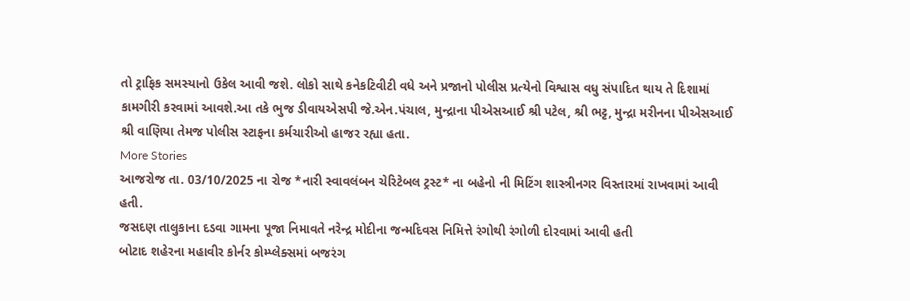તો ટ્રાફિક સમસ્યાનો ઉકેલ આવી જશે. લોકો સાથે કનેકટિવીટી વધે અને પ્રજાનો પોલીસ પ્રત્યેનો વિશ્વાસ વધુ સંપાદિત થાય તે દિશામાં કામગીરી કરવામાં આવશે.આ તકે ભુજ ડીવાયએસપી જે.એન.પંચાલ, મુન્દ્રાના પીએસઆઈ શ્રી પટેલ, શ્રી ભટ્ટ, મુન્દ્રા મરીનના પીએસઆઈ શ્રી વાણિયા તેમજ પોલીસ સ્ટાફના કર્મચારીઓ હાજર રહ્યા હતા.
More Stories
આજરોજ તા. 03/10/2025 ના રોજ *નારી સ્વાવલંબન ચેરિટેબલ ટ્રસ્ટ* ના બહેનો ની મિટિંગ શાસ્ત્રીનગર વિસ્તારમાં રાખવામાં આવી હતી.
જસદણ તાલુકાના દડવા ગામના પૂજા નિમાવતે નરેન્દ્ર મોદીના જન્મદિવસ નિમિત્તે રંગોથી રંગોળી દોરવામાં આવી હતી
બોટાદ શહેરના મહાવીર કોર્નર કોમ્પ્લેક્સમાં બજરંગ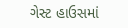ગેસ્ટ હાઉસમાં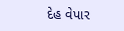દેહ વેપાર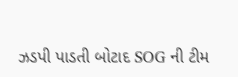ઝડપી પાડતી બોટાદ SOG ની ટીમ